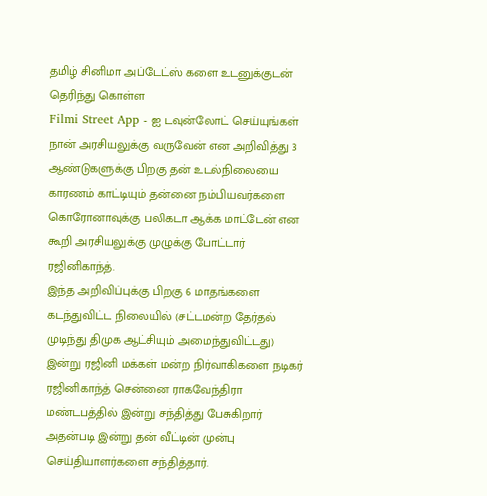தமிழ் சினிமா அப்டேட்ஸ் களை உடனுக்குடன் தெரிந்து கொள்ள
Filmi Street App - ஐ டவுன்லோட் செய்யுங்கள்
நான் அரசியலுக்கு வருவேன் என அறிவித்து 3 ஆண்டுகளுக்கு பிறகு தன் உடல்நிலையை காரணம் காட்டியும் தன்னை நம்பியவர்களை கொரோனாவுக்கு பலிகடா ஆக்க மாட்டேன் என கூறி அரசியலுக்கு முழுக்கு போட்டார் ரஜினிகாந்த்.
இந்த அறிவிப்புக்கு பிறகு 6 மாதங்களை கடந்துவிட்ட நிலையில் (சட்டமன்ற தேர்தல் முடிந்து திமுக ஆட்சியும் அமைந்துவிட்டது) இன்று ரஜினி மக்கள் மன்ற நிர்வாகிகளை நடிகர் ரஜினிகாந்த் சென்னை ராகவேந்திரா மண்டபத்தில் இன்று சந்தித்து பேசுகிறார்
அதன்படி இன்று தன் வீட்டின் முன்பு செய்தியாளர்களை சந்தித்தார்.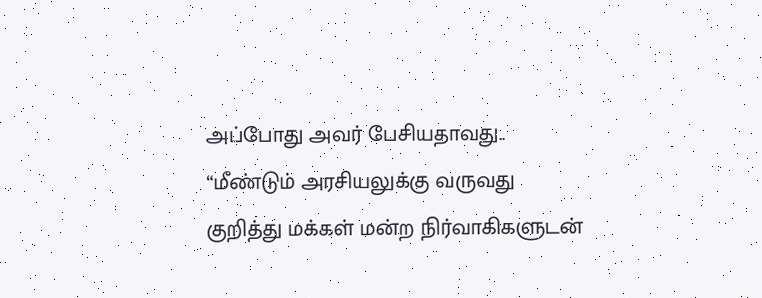அப்போது அவர் பேசியதாவது..
“மீண்டும் அரசியலுக்கு வருவது குறித்து மக்கள் மன்ற நிர்வாகிகளுடன்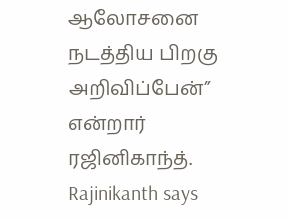ஆலோசனை நடத்திய பிறகு அறிவிப்பேன்” என்றார் ரஜினிகாந்த்.
Rajinikanth says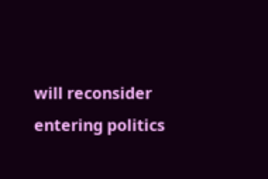will reconsider entering politics